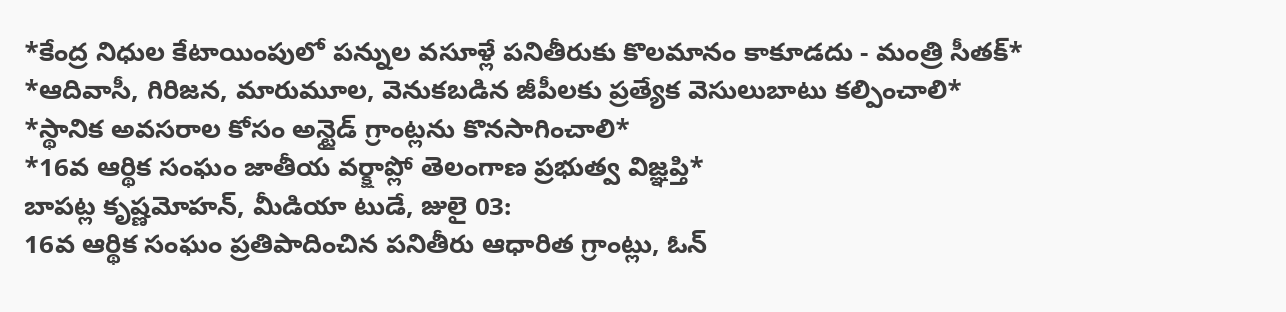*కేంద్ర నిధుల కేటాయింపులో పన్నుల వసూళ్లే పనితీరుకు కొలమానం కాకూడదు - మంత్రి సీతక్*
*ఆదివాసీ, గిరిజన, మారుమూల, వెనుకబడిన జీపీలకు ప్రత్యేక వెసులుబాటు కల్పించాలి*
*స్థానిక అవసరాల కోసం అన్టైడ్ గ్రాంట్లను కొనసాగించాలి*
*16వ ఆర్థిక సంఘం జాతీయ వర్క్షాప్లో తెలంగాణ ప్రభుత్వ విజ్ఞప్తి*
బాపట్ల కృష్ణమోహన్, మీడియా టుడే, జులై 03:
16వ ఆర్థిక సంఘం ప్రతిపాదించిన పనితీరు ఆధారిత గ్రాంట్లు, ఓన్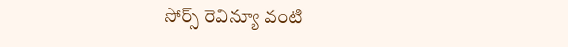సోర్స్ రెవిన్యూ వంటి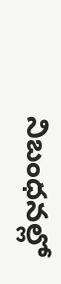నిబంధనల్లో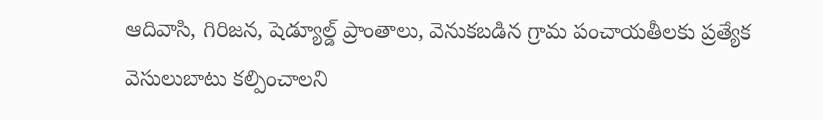ఆదివాసి, గిరిజన, షెడ్యూల్డ్ ప్రాంతాలు, వెనుకబడిన గ్రామ పంచాయతీలకు ప్రత్యేక వెసులుబాటు కల్పించాలని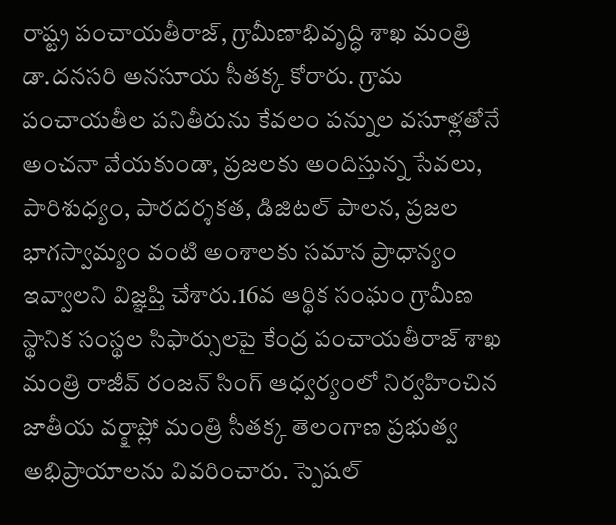రాష్ట్ర పంచాయతీరాజ్, గ్రామీణాభివృద్ధి శాఖ మంత్రి డా.దనసరి అనసూయ సీతక్క కోరారు. గ్రామ పంచాయతీల పనితీరును కేవలం పన్నుల వసూళ్లతోనే అంచనా వేయకుండా, ప్రజలకు అందిస్తున్న సేవలు, పారిశుధ్యం, పారదర్శకత, డిజిటల్ పాలన, ప్రజల భాగస్వామ్యం వంటి అంశాలకు సమాన ప్రాధాన్యం ఇవ్వాలని విజ్ఞప్తి చేశారు.16వ ఆర్థిక సంఘం గ్రామీణ స్థానిక సంస్థల సిఫార్సులపై కేంద్ర పంచాయతీరాజ్ శాఖ మంత్రి రాజీవ్ రంజన్ సింగ్ ఆధ్వర్యంలో నిర్వహించిన జాతీయ వర్క్షాప్లో మంత్రి సీతక్క తెలంగాణ ప్రభుత్వ అభిప్రాయాలను వివరించారు. స్పెషల్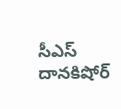సీఎస్ దానకిషోర్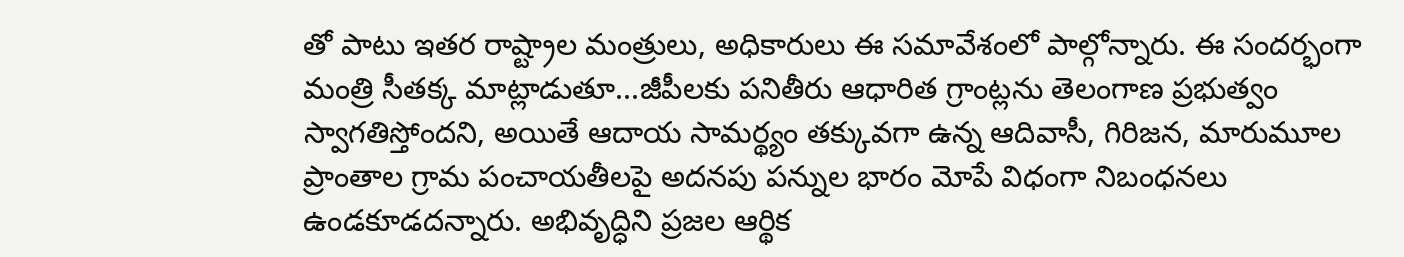తో పాటు ఇతర రాష్ట్రాల మంత్రులు, అధికారులు ఈ సమావేశంలో పాల్గోన్నారు. ఈ సందర్భంగా మంత్రి సీతక్క మాట్లాడుతూ...జీపీలకు పనితీరు ఆధారిత గ్రాంట్లను తెలంగాణ ప్రభుత్వం స్వాగతిస్తోందని, అయితే ఆదాయ సామర్థ్యం తక్కువగా ఉన్న ఆదివాసీ, గిరిజన, మారుమూల ప్రాంతాల గ్రామ పంచాయతీలపై అదనపు పన్నుల భారం మోపే విధంగా నిబంధనలు ఉండకూడదన్నారు. అభివృద్ధిని ప్రజల ఆర్థిక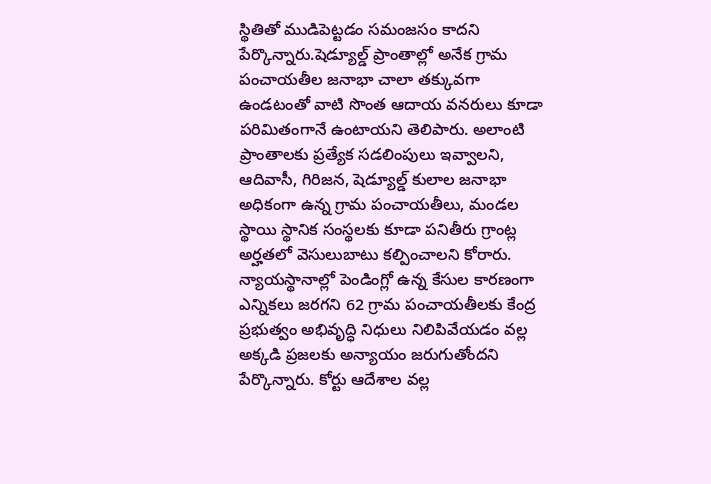స్థితితో ముడిపెట్టడం సమంజసం కాదని పేర్కొన్నారు.షెడ్యూల్డ్ ప్రాంతాల్లో అనేక గ్రామ పంచాయతీల జనాభా చాలా తక్కువగా ఉండటంతో వాటి సొంత ఆదాయ వనరులు కూడా పరిమితంగానే ఉంటాయని తెలిపారు. అలాంటి ప్రాంతాలకు ప్రత్యేక సడలింపులు ఇవ్వాలని, ఆదివాసీ, గిరిజన, షెడ్యూల్డ్ కులాల జనాభా అధికంగా ఉన్న గ్రామ పంచాయతీలు, మండల స్థాయి స్థానిక సంస్థలకు కూడా పనితీరు గ్రాంట్ల అర్హతలో వెసులుబాటు కల్పించాలని కోరారు. న్యాయస్థానాల్లో పెండింగ్లో ఉన్న కేసుల కారణంగా ఎన్నికలు జరగని 62 గ్రామ పంచాయతీలకు కేంద్ర ప్రభుత్వం అభివృద్ధి నిధులు నిలిపివేయడం వల్ల అక్కడి ప్రజలకు అన్యాయం జరుగుతోందని పేర్కొన్నారు. కోర్టు ఆదేశాల వల్ల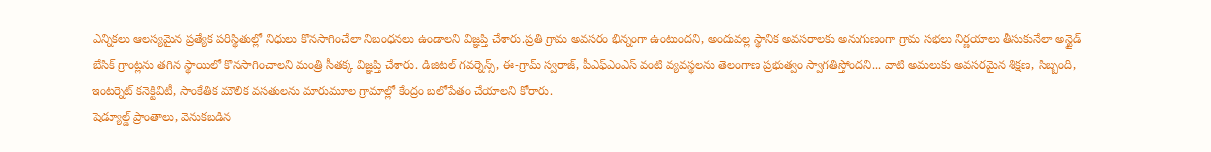ఎన్నికలు ఆలస్యమైన ప్రత్యేక పరిస్థితుల్లో నిధులు కొనసాగించేలా నిబంధనలు ఉండాలని విజ్ఞప్తి చేశారు.ప్రతి గ్రామ అవసరం భిన్నంగా ఉంటుందని, అందువల్ల స్థానిక అవసరాలకు అనుగుణంగా గ్రామ సభలు నిర్ణయాలు తీసుకునేలా అన్టైడ్ బేసిక్ గ్రాంట్లను తగిన స్థాయిలో కొనసాగించాలని మంత్రి సీతక్క విజ్ఞప్తి చేశారు. డిజిటల్ గవర్నెన్స్, ఈ-గ్రామ్ స్వరాజ్, పీఎఫ్ఎంఎస్ వంటి వ్యవస్థలను తెలంగాణ ప్రభుత్వం స్వాగతిస్తోందని... వాటి అమలుకు అవసరమైన శిక్షణ, సిబ్బంది, ఇంటర్నెట్ కనెక్టివిటీ, సాంకేతిక మౌలిక వసతులను మారుమూల గ్రామాల్లో కేంద్రం బలోపేతం చేయాలని కోరారు.
షెడ్యూల్డ్ ప్రాంతాలు, వెనుకబడిన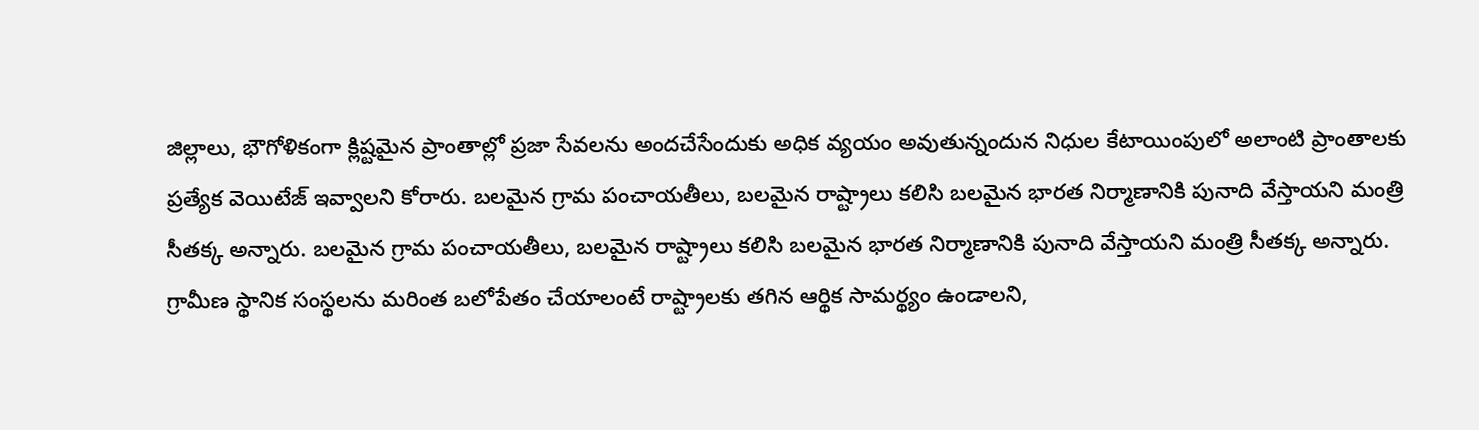జిల్లాలు, భౌగోళికంగా క్లిష్టమైన ప్రాంతాల్లో ప్రజా సేవలను అందచేసేందుకు అధిక వ్యయం అవుతున్నందున నిధుల కేటాయింపులో అలాంటి ప్రాంతాలకు ప్రత్యేక వెయిటేజ్ ఇవ్వాలని కోరారు. బలమైన గ్రామ పంచాయతీలు, బలమైన రాష్ట్రాలు కలిసి బలమైన భారత నిర్మాణానికి పునాది వేస్తాయని మంత్రి సీతక్క అన్నారు. బలమైన గ్రామ పంచాయతీలు, బలమైన రాష్ట్రాలు కలిసి బలమైన భారత నిర్మాణానికి పునాది వేస్తాయని మంత్రి సీతక్క అన్నారు. గ్రామీణ స్థానిక సంస్థలను మరింత బలోపేతం చేయాలంటే రాష్ట్రాలకు తగిన ఆర్థిక సామర్థ్యం ఉండాలని,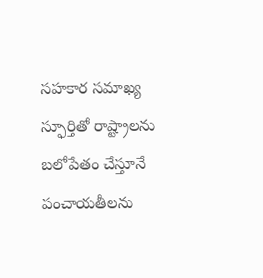సహకార సమాఖ్య స్ఫూర్తితో రాష్ట్రాలను బలోపేతం చేస్తూనే పంచాయతీలను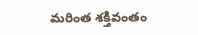మరింత శక్తివంతం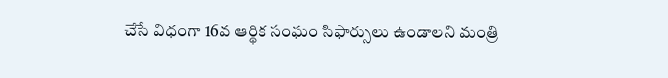చేసే విధంగా 16వ ఆర్థిక సంఘం సిఫార్సులు ఉండాలని మంత్రి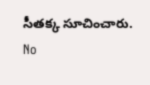సీతక్క సూచించారు.
No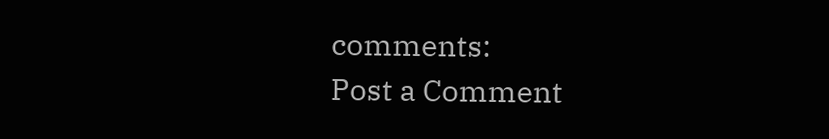comments:
Post a Comment